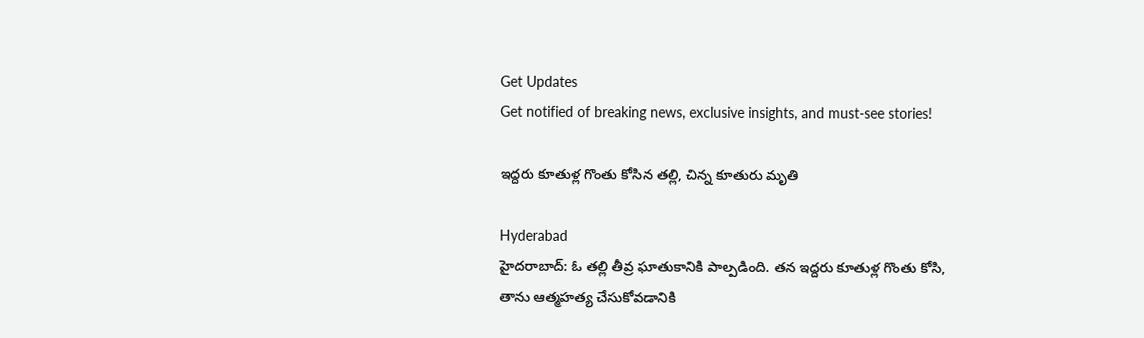Get Updates
Get notified of breaking news, exclusive insights, and must-see stories!

ఇద్దరు కూతుళ్ల గొంతు కోసిన తల్లి, చిన్న కూతురు మృతి

Hyderabad
హైదరాబాద్: ఓ తల్లి తీవ్ర ఘాతుకానికి పాల్పడింది. తన ఇద్దరు కూతుళ్ల గొంతు కోసి, తాను ఆత్మహత్య చేసుకోవడానికి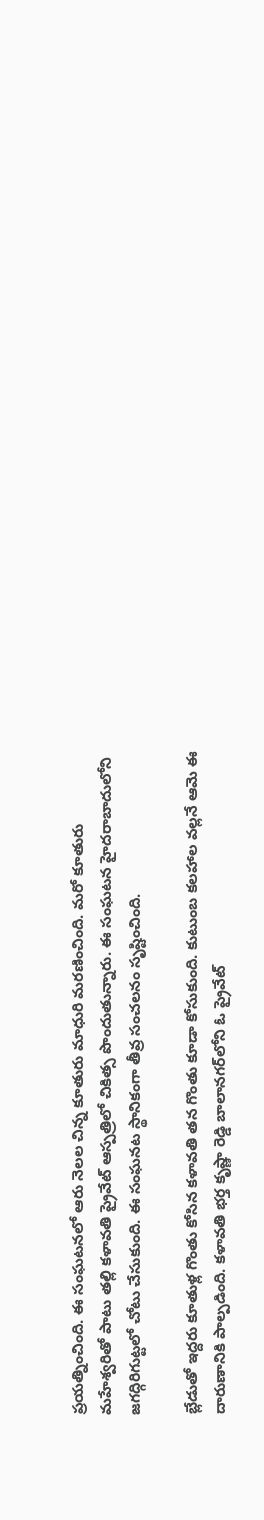ప్రయత్నించింది. ఈ సంఘటనలో ఆరు నెలల చిన్న కూతురు మాధురి మరణించింది. మరో కూతురు మహేశ్వరితో పాటు తల్లి కళావతి ప్రైవేట్ ఆస్పత్రిలో చికిత్స పొందుతున్నారు. ఈ సంఘటన హైదరాబాదులోని జగద్గిరిగుట్టలో చోటు చేసుకుంది. ఈ సంఘనట స్థానికంగా తీవ్ర సంచలనం సృష్టించింది.

బ్లేడుతో ఇద్దరు కూతుళ్ల గొంతు కోసిన కళావతి తన గొంతు కూడా కోసుకుంది. కుటుంబ కలహాల వల్లనే ఆమె ఈ దారుణానికి పాల్పడింది. కళావతి భర్త కృష్ణా రెడ్డి బాలానగర్‌లోని ఓ ప్రైవేట్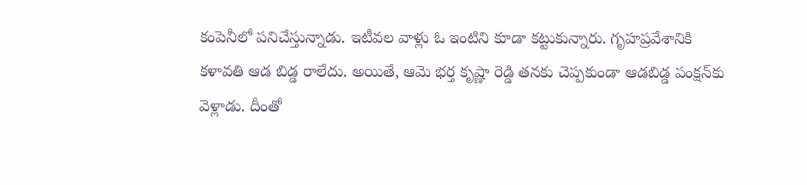కంపెనీలో పనిచేస్తున్నాడు. ఇటీవల వాళ్లు ఓ ఇంటిని కూడా కట్టుకున్నారు. గృహప్రవేశానికి కళావతి ఆడ బిడ్డ రాలేదు. అయితే, ఆమె భర్త కృష్ణా రెడ్డి తనకు చెప్పకుండా ఆడబిడ్డ పంక్షన్‌కు వెళ్లాడు. దీంతో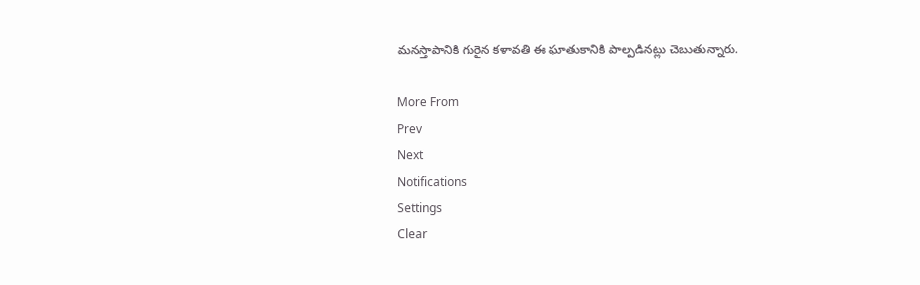మనస్తాపానికి గురైన కళావతి ఈ ఘాతుకానికి పాల్పడినట్లు చెబుతున్నారు.

More From
Prev
Next
Notifications
Settings
Clear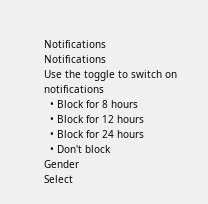Notifications
Notifications
Use the toggle to switch on notifications
  • Block for 8 hours
  • Block for 12 hours
  • Block for 24 hours
  • Don't block
Gender
Select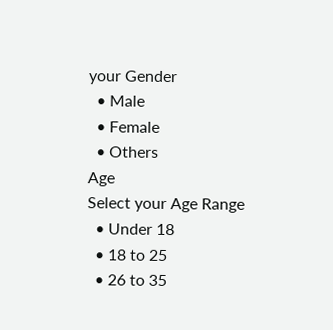your Gender
  • Male
  • Female
  • Others
Age
Select your Age Range
  • Under 18
  • 18 to 25
  • 26 to 35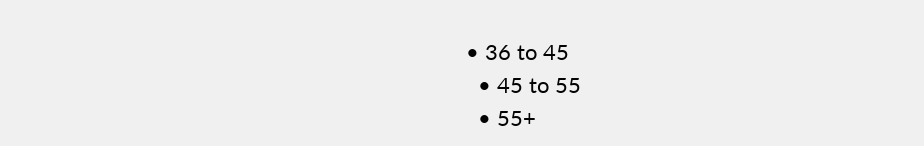• 36 to 45
  • 45 to 55
  • 55+